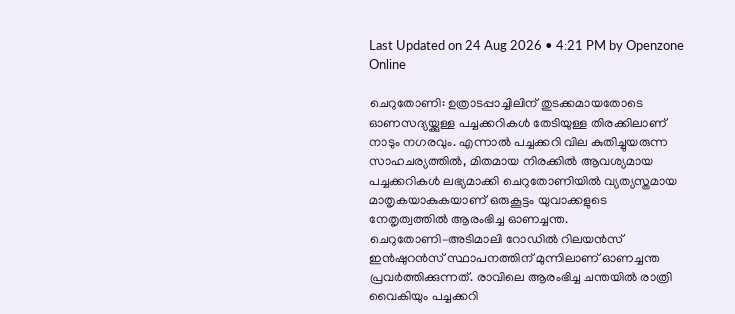Last Updated on 24 Aug 2026 • 4:21 PM by Openzone Online

ചെറുതോണി: ഉത്രാടപ്പാച്ചിലിന് തുടക്കമായതോടെ ഓണസദ്യയ്ക്കുള്ള പച്ചക്കറികൾ തേടിയുള്ള തിരക്കിലാണ് നാടും നഗരവും. എന്നാൽ പച്ചക്കറി വില കുതിച്ചുയരുന്ന സാഹചര്യത്തിൽ, മിതമായ നിരക്കിൽ ആവശ്യമായ പച്ചക്കറികൾ ലഭ്യമാക്കി ചെറുതോണിയിൽ വ്യത്യസ്തമായ മാതൃകയാകുകയാണ് ഒരുകൂട്ടം യുവാക്കളുടെ നേതൃത്വത്തിൽ ആരംഭിച്ച ഓണച്ചന്ത.
ചെറുതോണി–അടിമാലി റോഡിൽ റിലയൻസ് ഇൻഷുറൻസ് സ്ഥാപനത്തിന് മുന്നിലാണ് ഓണച്ചന്ത പ്രവർത്തിക്കുന്നത്. രാവിലെ ആരംഭിച്ച ചന്തയിൽ രാത്രി വൈകിയും പച്ചക്കറി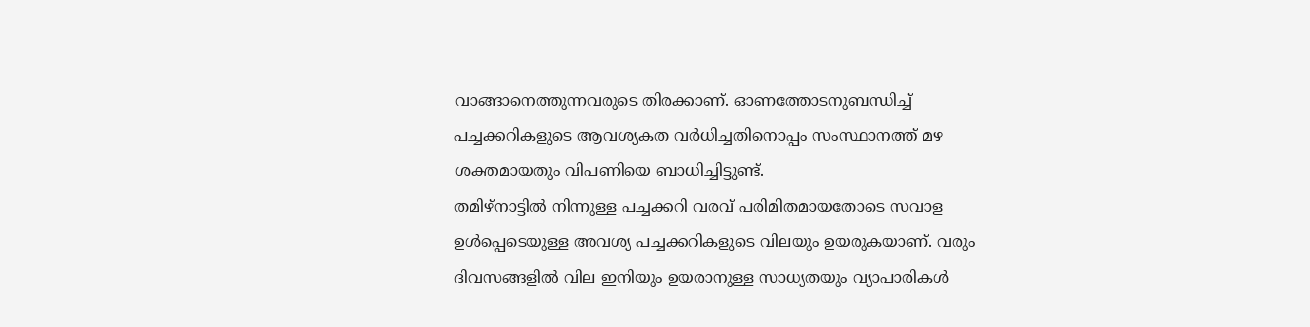വാങ്ങാനെത്തുന്നവരുടെ തിരക്കാണ്. ഓണത്തോടനുബന്ധിച്ച് പച്ചക്കറികളുടെ ആവശ്യകത വർധിച്ചതിനൊപ്പം സംസ്ഥാനത്ത് മഴ ശക്തമായതും വിപണിയെ ബാധിച്ചിട്ടുണ്ട്.
തമിഴ്നാട്ടിൽ നിന്നുള്ള പച്ചക്കറി വരവ് പരിമിതമായതോടെ സവാള ഉൾപ്പെടെയുള്ള അവശ്യ പച്ചക്കറികളുടെ വിലയും ഉയരുകയാണ്. വരും ദിവസങ്ങളിൽ വില ഇനിയും ഉയരാനുള്ള സാധ്യതയും വ്യാപാരികൾ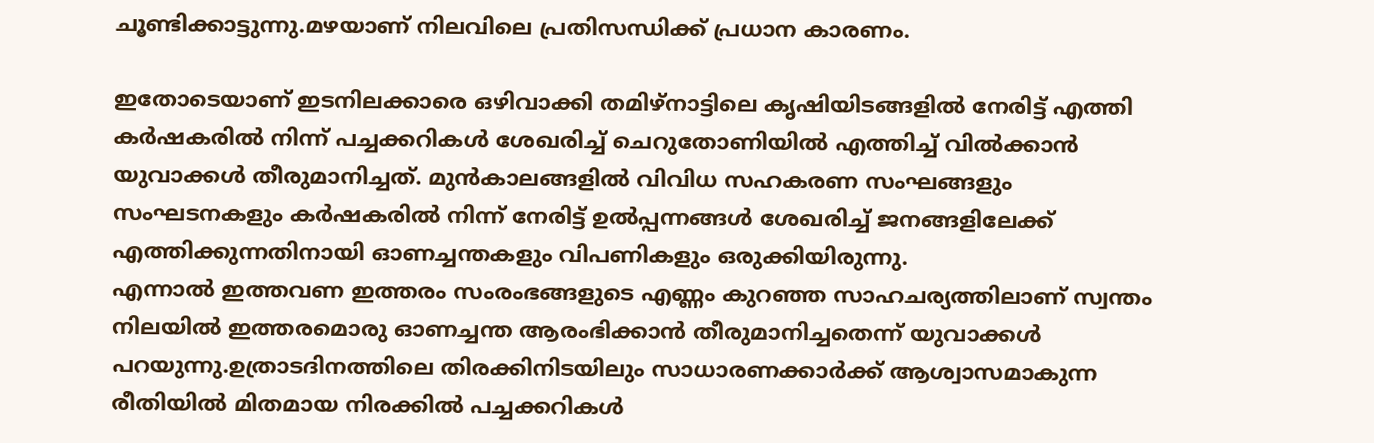ചൂണ്ടിക്കാട്ടുന്നു.മഴയാണ് നിലവിലെ പ്രതിസന്ധിക്ക് പ്രധാന കാരണം.

ഇതോടെയാണ് ഇടനിലക്കാരെ ഒഴിവാക്കി തമിഴ്നാട്ടിലെ കൃഷിയിടങ്ങളിൽ നേരിട്ട് എത്തി കർഷകരിൽ നിന്ന് പച്ചക്കറികൾ ശേഖരിച്ച് ചെറുതോണിയിൽ എത്തിച്ച് വിൽക്കാൻ യുവാക്കൾ തീരുമാനിച്ചത്. മുൻകാലങ്ങളിൽ വിവിധ സഹകരണ സംഘങ്ങളും സംഘടനകളും കർഷകരിൽ നിന്ന് നേരിട്ട് ഉൽപ്പന്നങ്ങൾ ശേഖരിച്ച് ജനങ്ങളിലേക്ക് എത്തിക്കുന്നതിനായി ഓണച്ചന്തകളും വിപണികളും ഒരുക്കിയിരുന്നു.
എന്നാൽ ഇത്തവണ ഇത്തരം സംരംഭങ്ങളുടെ എണ്ണം കുറഞ്ഞ സാഹചര്യത്തിലാണ് സ്വന്തം നിലയിൽ ഇത്തരമൊരു ഓണച്ചന്ത ആരംഭിക്കാൻ തീരുമാനിച്ചതെന്ന് യുവാക്കൾ പറയുന്നു.ഉത്രാടദിനത്തിലെ തിരക്കിനിടയിലും സാധാരണക്കാർക്ക് ആശ്വാസമാകുന്ന രീതിയിൽ മിതമായ നിരക്കിൽ പച്ചക്കറികൾ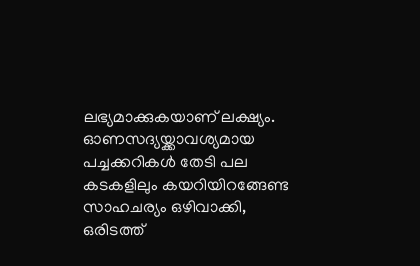ലഭ്യമാക്കുകയാണ് ലക്ഷ്യം.
ഓണസദ്യയ്ക്കാവശ്യമായ പച്ചക്കറികൾ തേടി പല കടകളിലും കയറിയിറങ്ങേണ്ട സാഹചര്യം ഒഴിവാക്കി, ഒരിടത്ത്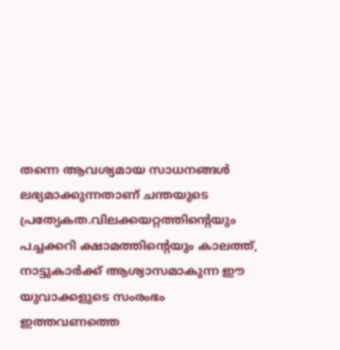തന്നെ ആവശ്യമായ സാധനങ്ങൾ ലഭ്യമാക്കുന്നതാണ് ചന്തയുടെ പ്രത്യേകത.വിലക്കയറ്റത്തിന്റെയും പച്ചക്കറി ക്ഷാമത്തിന്റെയും കാലത്ത്, നാട്ടുകാർക്ക് ആശ്വാസമാകുന്ന ഈ യുവാക്കളുടെ സംരംഭം ഇത്തവണത്തെ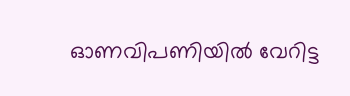ഓണവിപണിയിൽ വേറിട്ട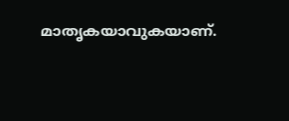മാതൃകയാവുകയാണ്.